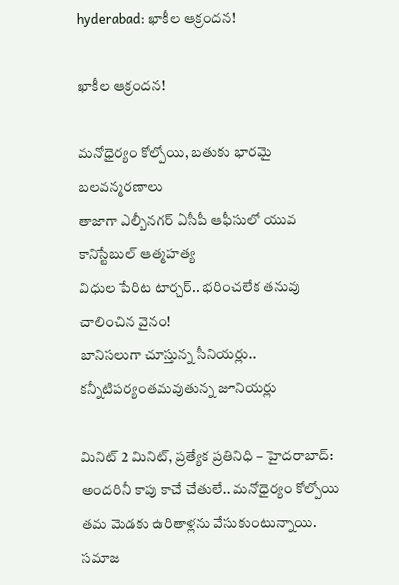hyderabad: ఖాకీల ఆక్రందన!

ఖాకీల ఆక్రందన!

మనోధైర్యం కోల్పోయి, బతుకు భారమై బలవన్మరణాలు
తాజాగా ఎల్బీనగర్ ఏసీపీ ఆఫీసులో యువ కానిస్టేబుల్ ఆత్మహత్య
విధుల పేరిట టార్చర్.. భరించలేక తనువు చాలించిన వైనం!
బానిసలుగా చూస్తున్న సీనియర్లు.. కన్నీటిపర్యంతమవుతున్న జూనియర్లు

మినిట్ 2 మినిట్, ప్రత్యేక ప్రతినిధి – హైదరాబాద్:  అందరినీ కాపు కాచే చేతులే.. మనోధైర్యం కోల్పోయి తమ మెడకు ఉరితాళ్లను వేసుకుంటున్నాయి. సమాజ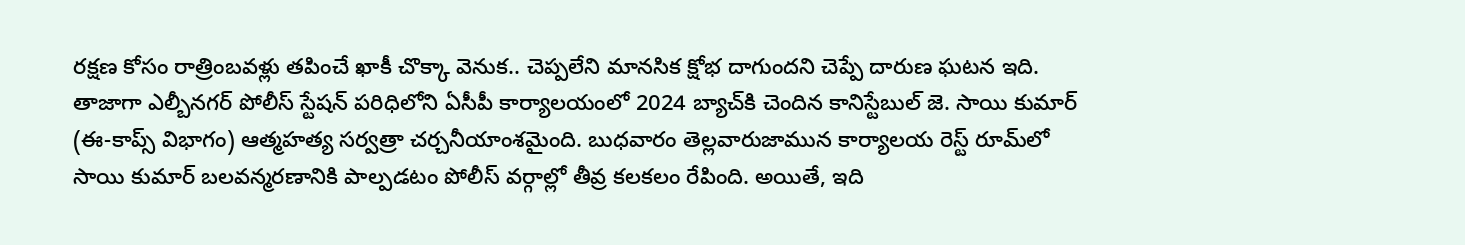రక్షణ కోసం రాత్రింబవళ్లు తపించే ఖాకీ చొక్కా వెనుక.. చెప్పలేని మానసిక క్షోభ దాగుందని చెప్పే దారుణ ఘటన ఇది. తాజాగా ఎల్బీనగర్ పోలీస్ స్టేషన్ పరిధిలోని ఏసీపీ కార్యాలయంలో 2024 బ్యాచ్‌కి చెందిన కానిస్టేబుల్ జె. సాయి కుమార్ (ఈ-కాప్స్ విభాగం) ఆత్మహత్య సర్వత్రా చర్చనీయాంశమైంది. బుధవారం తెల్లవారుజామున కార్యాలయ రెస్ట్ రూమ్‌లో సాయి కుమార్ బలవన్మరణానికి పాల్పడటం పోలీస్ వర్గాల్లో తీవ్ర కలకలం రేపింది. అయితే, ఇది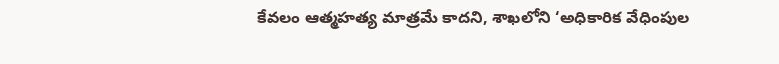కేవలం ఆత్మహత్య మాత్రమే కాదని, శాఖలోని ‘అధికారిక వేధింపుల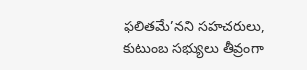ఫలితమే’నని సహచరులు, కుటుంబ సభ్యులు తీవ్రంగా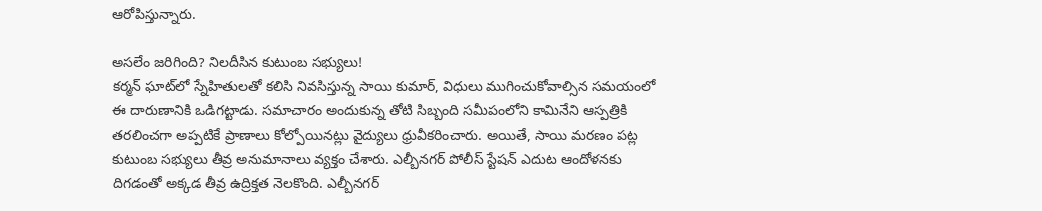ఆరోపిస్తున్నారు.

అసలేం జరిగింది? నిలదీసిన కుటుంబ సభ్యులు!
కర్మన్ ఘాట్‌లో స్నేహితులతో కలిసి నివసిస్తున్న సాయి కుమార్, విధులు ముగించుకోవాల్సిన సమయంలో ఈ దారుణానికి ఒడిగట్టాడు. సమాచారం అందుకున్న తోటి సిబ్బంది సమీపంలోని కామినేని ఆస్పత్రికి తరలించగా అప్పటికే ప్రాణాలు కోల్పోయినట్లు వైద్యులు ధ్రువీకరించారు. అయితే, సాయి మరణం పట్ల కుటుంబ సభ్యులు తీవ్ర అనుమానాలు వ్యక్తం చేశారు. ఎల్బీనగర్ పోలీస్ స్టేషన్ ఎదుట ఆందోళనకు దిగడంతో అక్కడ తీవ్ర ఉద్రిక్తత నెలకొంది. ఎల్బీనగర్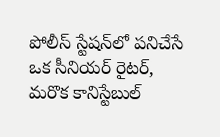పోలీస్ స్టేషన్‌లో పనిచేసే ఒక సీనియర్ రైటర్, మరొక కానిస్టేబుల్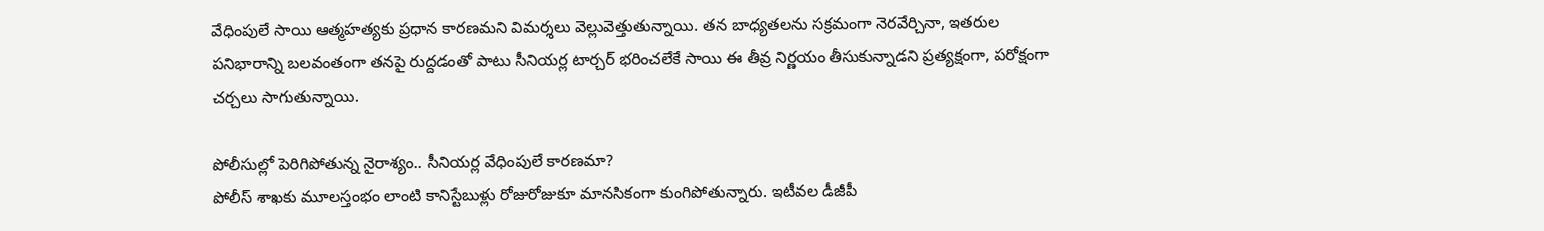వేధింపులే సాయి ఆత్మహత్యకు ప్రధాన కారణమని విమర్శలు వెల్లువెత్తుతున్నాయి. తన బాధ్యతలను సక్రమంగా నెరవేర్చినా, ఇతరుల పనిభారాన్ని బలవంతంగా తనపై రుద్దడంతో పాటు సీనియర్ల టార్చర్ భరించలేకే సాయి ఈ తీవ్ర నిర్ణయం తీసుకున్నాడని ప్రత్యక్షంగా, పరోక్షంగా చర్చలు సాగుతున్నాయి.

పోలీసుల్లో పెరిగిపోతున్న నైరాశ్యం.. సీనియర్ల వేధింపులే కారణమా?
పోలీస్ శాఖకు మూలస్తంభం లాంటి కానిస్టేబుళ్లు రోజురోజుకూ మానసికంగా కుంగిపోతున్నారు. ఇటీవల డీజీపీ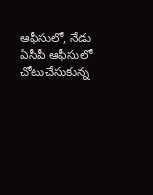ఆఫీసులో, నేడు ఏసీపీ ఆఫీసులో చోటుచేసుకున్న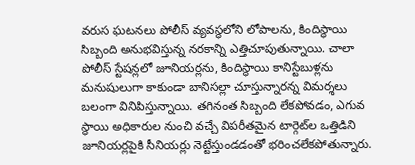వరుస ఘటనలు పోలీస్ వ్యవస్థలోని లోపాలను, కిందిస్థాయి సిబ్బంది అనుభవిస్తున్న నరకాన్ని ఎత్తిచూపుతున్నాయి. చాలా పోలీస్ స్టేషన్లలో జూనియర్లను, కిందిస్థాయి కానిస్టేబుళ్లను మనుషులుగా కాకుండా బానిసల్లా చూస్తున్నారన్న విమర్శలు బలంగా వినిపిస్తున్నాయి. తగినంత సిబ్బంది లేకపోవడం, ఎగువ స్థాయి అధికారుల నుంచి వచ్చే విపరీతమైన టార్గెట్‌ల ఒత్తిడిని జూనియర్లపైకి సీనియర్లు నెట్టేస్తుండడంతో భరించలేకపోతున్నారు.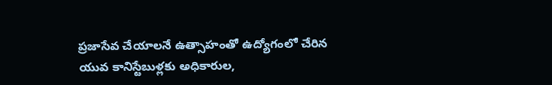ప్రజాసేవ చేయాలనే ఉత్సాహంతో ఉద్యోగంలో చేరిన యువ కానిస్టేబుళ్లకు అధికారుల,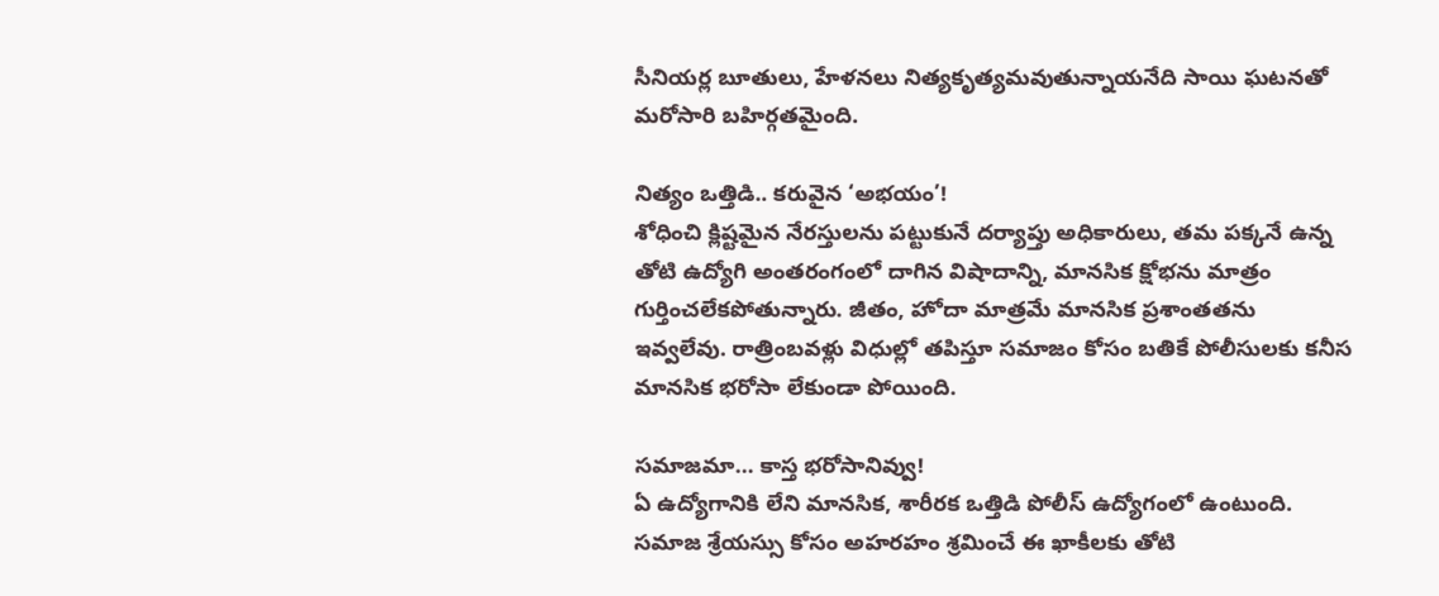సీనియర్ల బూతులు, హేళనలు నిత్యకృత్యమవుతున్నాయనేది సాయి ఘటనతో మరోసారి బహిర్గతమైంది.

నిత్యం ఒత్తిడి.. కరువైన ‘అభయం’!
శోధించి క్లిష్టమైన నేరస్తులను పట్టుకునే దర్యాప్తు అధికారులు, తమ పక్కనే ఉన్న తోటి ఉద్యోగి అంతరంగంలో దాగిన విషాదాన్ని, మానసిక క్షోభను మాత్రం గుర్తించలేకపోతున్నారు. జీతం, హోదా మాత్రమే మానసిక ప్రశాంతతను ఇవ్వలేవు. రాత్రింబవళ్లు విధుల్లో తపిస్తూ సమాజం కోసం బతికే పోలీసులకు కనీస మానసిక భరోసా లేకుండా పోయింది.

సమాజమా… కాస్త భరోసానివ్వు!
ఏ ఉద్యోగానికి లేని మానసిక, శారీరక ఒత్తిడి పోలీస్ ఉద్యోగంలో ఉంటుంది. సమాజ శ్రేయస్సు కోసం అహరహం శ్రమించే ఈ ఖాకీలకు తోటి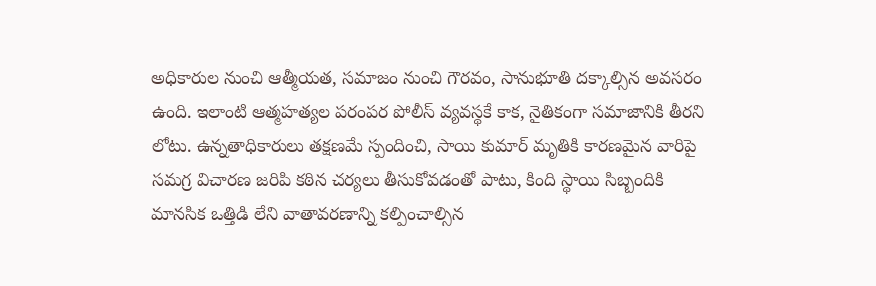అధికారుల నుంచి ఆత్మీయత, సమాజం నుంచి గౌరవం, సానుభూతి దక్కాల్సిన అవసరం ఉంది. ఇలాంటి ఆత్మహత్యల పరంపర పోలీస్ వ్యవస్థకే కాక, నైతికంగా సమాజానికి తీరని లోటు. ఉన్నతాధికారులు తక్షణమే స్పందించి, సాయి కుమార్ మృతికి కారణమైన వారిపై సమగ్ర విచారణ జరిపి కఠిన చర్యలు తీసుకోవడంతో పాటు, కింది స్థాయి సిబ్బందికి మానసిక ఒత్తిడి లేని వాతావరణాన్ని కల్పించాల్సిన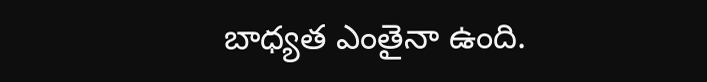బాధ్యత ఎంతైనా ఉంది.